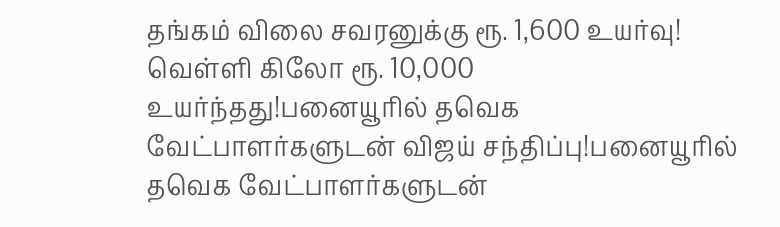தங்கம் விலை சவரனுக்கு ரூ. 1,600 உயர்வு! வெள்ளி கிலோ ரூ. 10,000 உயர்ந்தது!பனையூரில் தவெக வேட்பாளர்களுடன் விஜய் சந்திப்பு!பனையூரில் தவெக வேட்பாளர்களுடன்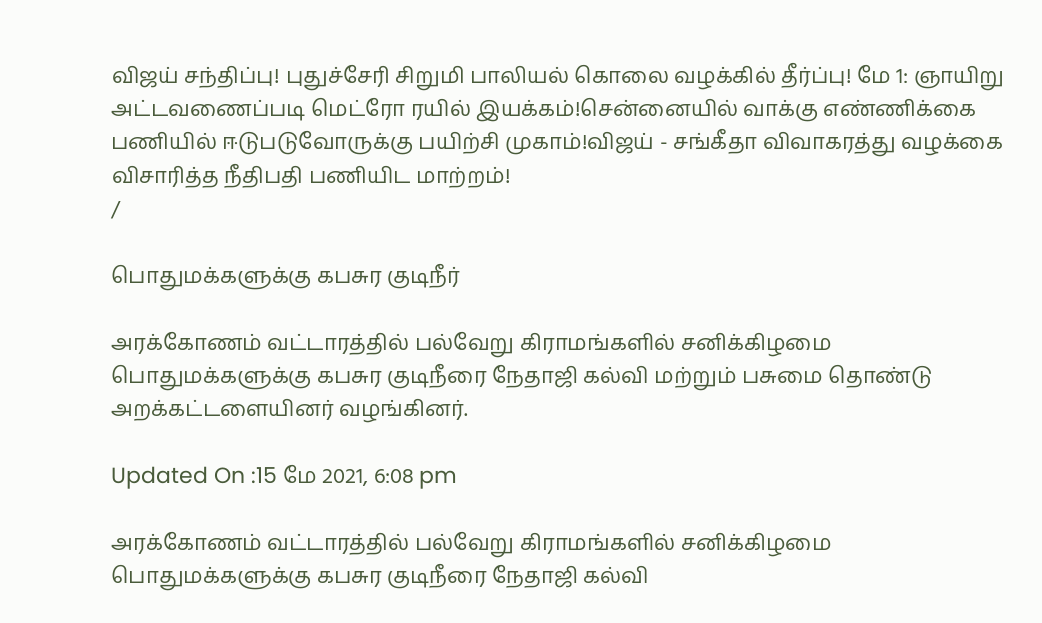விஜய் சந்திப்பு! புதுச்சேரி சிறுமி பாலியல் கொலை வழக்கில் தீர்ப்பு! மே 1: ஞாயிறு அட்டவணைப்படி மெட்ரோ ரயில் இயக்கம்!சென்னையில் வாக்கு எண்ணிக்கை பணியில் ஈடுபடுவோருக்கு பயிற்சி முகாம்!விஜய் - சங்கீதா விவாகரத்து வழக்கை விசாரித்த நீதிபதி பணியிட மாற்றம்!
/

பொதுமக்களுக்கு கபசுர குடிநீர்

அரக்கோணம் வட்டாரத்தில் பல்வேறு கிராமங்களில் சனிக்கிழமை பொதுமக்களுக்கு கபசுர குடிநீரை நேதாஜி கல்வி மற்றும் பசுமை தொண்டு அறக்கட்டளையினர் வழங்கினர்.

Updated On :15 மே 2021, 6:08 pm

அரக்கோணம் வட்டாரத்தில் பல்வேறு கிராமங்களில் சனிக்கிழமை பொதுமக்களுக்கு கபசுர குடிநீரை நேதாஜி கல்வி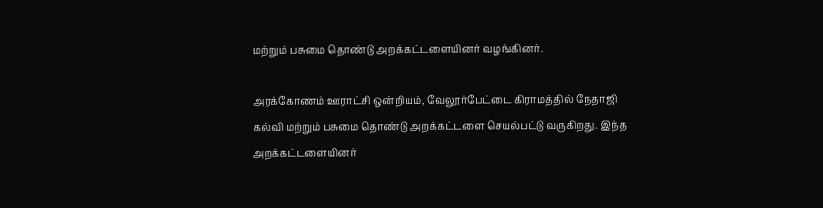மற்றும் பசுமை தொண்டு அறக்கட்டளையினர் வழங்கினர்.

அரக்கோணம் ஊராட்சி ஒன்றியம், வேலூர்பேட்டை கிராமத்தில் நேதாஜி கல்வி மற்றும் பசுமை தொண்டு அறக்கட்டளை செயல்பட்டு வருகிறது. இந்த அறக்கட்டளையினர்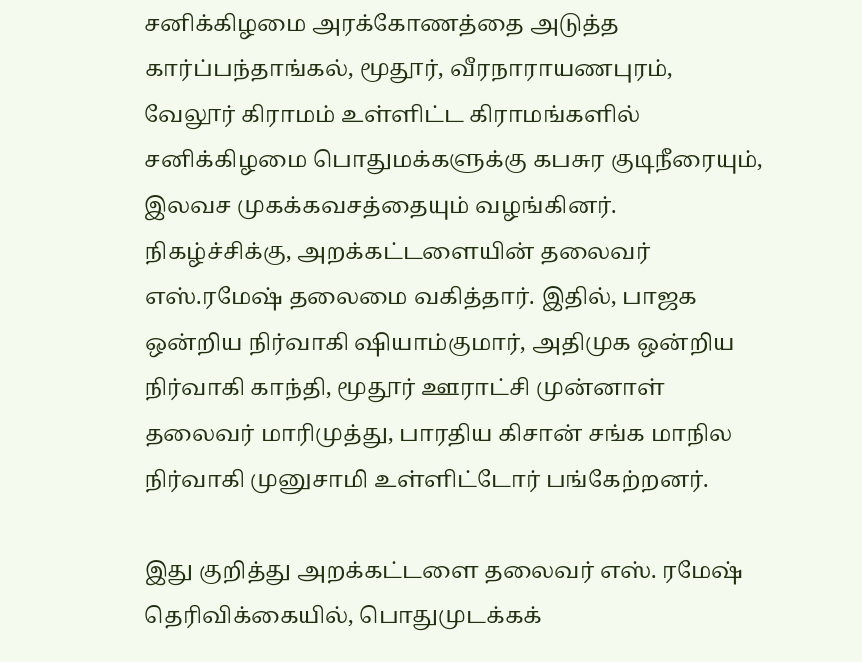சனிக்கிழமை அரக்கோணத்தை அடுத்த கார்ப்பந்தாங்கல், மூதூர், வீரநாராயணபுரம், வேலூர் கிராமம் உள்ளிட்ட கிராமங்களில் சனிக்கிழமை பொதுமக்களுக்கு கபசுர குடிநீரையும், இலவச முகக்கவசத்தையும் வழங்கினர். நிகழ்ச்சிக்கு, அறக்கட்டளையின் தலைவர் எஸ்.ரமேஷ் தலைமை வகித்தார். இதில், பாஜக ஒன்றிய நிர்வாகி ஷியாம்குமார், அதிமுக ஒன்றிய நிர்வாகி காந்தி, மூதூர் ஊராட்சி முன்னாள் தலைவர் மாரிமுத்து, பாரதிய கிசான் சங்க மாநில நிர்வாகி முனுசாமி உள்ளிட்டோர் பங்கேற்றனர்.

இது குறித்து அறக்கட்டளை தலைவர் எஸ். ரமேஷ் தெரிவிக்கையில், பொதுமுடக்கக்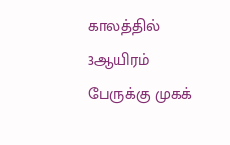காலத்தில் 3ஆயிரம் பேருக்கு முகக்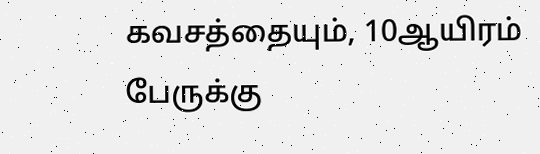கவசத்தையும், 10ஆயிரம் பேருக்கு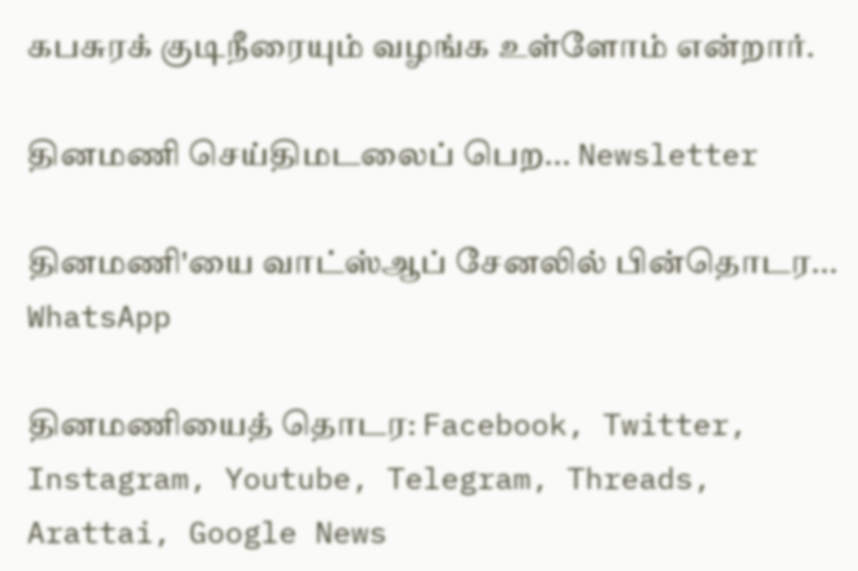கபசுரக் குடிநீரையும் வழங்க உள்ளோம் என்றார்.

தினமணி செய்திமடலைப் பெற... Newsletter

தினமணி'யை வாட்ஸ்ஆப் சேனலில் பின்தொடர... WhatsApp

தினமணியைத் தொடர: Facebook, Twitter, Instagram, Youtube, Telegram, Threads, Arattai, Google News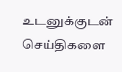உடனுக்குடன் செய்திகளை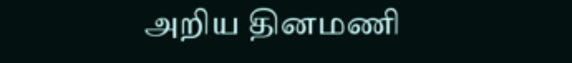அறிய தினமணி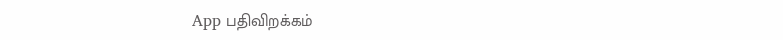App பதிவிறக்கம்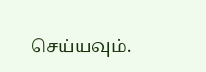செய்யவும்.